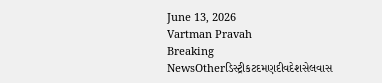June 13, 2026
Vartman Pravah
Breaking NewsOtherડિસ્ટ્રીકટદમણદીવદેશસેલવાસ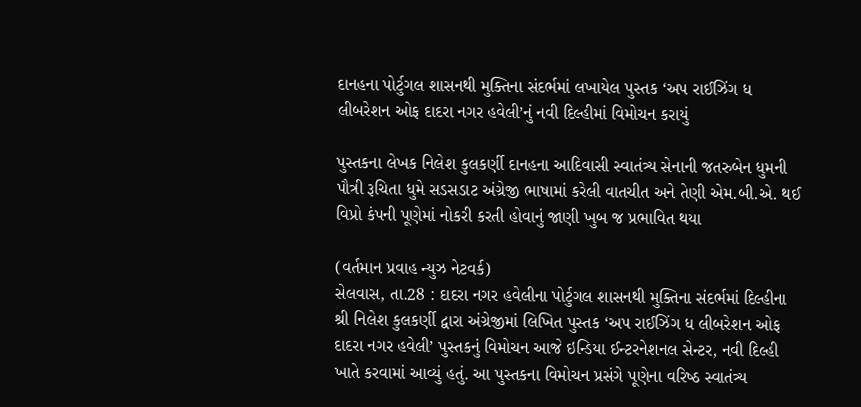દાનહના પોર્ટુગલ શાસનથી મુક્‍તિના સંદર્ભમાં લખાયેલ પુસ્‍તક ‘અપ રાઈઝિંગ ધ લીબરેશન ઓફ દાદરા નગર હવેલી’નું નવી દિલ્‍હીમાં વિમોચન કરાયું

પુસ્‍તકના લેખક નિલેશ કુલકર્ણી દાનહના આદિવાસી સ્‍વાતંત્ર્ય સેનાની જતરુબેન ધુમની પૌત્રી રૂચિતા ધુમે સડસડાટ અંગ્રેજી ભાષામાં કરેલી વાતચીત અને તેણી એમ.બી.એ. થઈ વિપ્રો કંપની પૂણેમાં નોકરી કરતી હોવાનું જાણી ખુબ જ પ્રભાવિત થયા

(વર્તમાન પ્રવાહ ન્‍યુઝ નેટવર્ક)
સેલવાસ, તા.28 : દાદરા નગર હવેલીના પોર્ટુગલ શાસનથી મુક્‍તિના સંદર્ભમાં દિલ્‍હીના શ્રી નિલેશ કુલકર્ણી દ્વારા અંગ્રેજીમાં લિખિત પુસ્‍તક ‘અપ રાઈઝિંગ ધ લીબરેશન ઓફ દાદરા નગર હવેલી’ પુસ્‍તકનું વિમોચન આજે ઇન્‍ડિયા ઈન્‍ટરનેશનલ સેન્‍ટર, નવી દિલ્‍હી ખાતે કરવામાં આવ્‍યું હતું. આ પુસ્‍તકના વિમોચન પ્રસંગે પૂણેના વરિષ્‍ઠ સ્‍વાતંત્ર્ય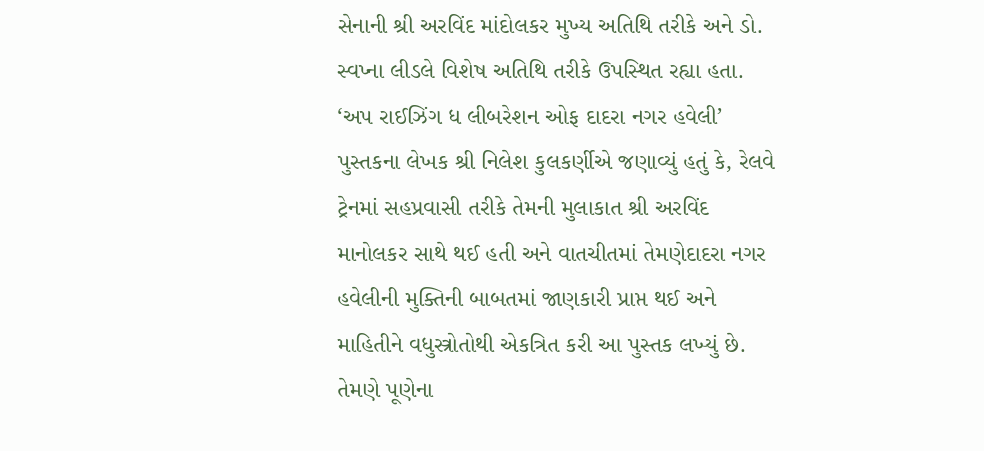સેનાની શ્રી અરવિંદ માંદોલકર મુખ્‍ય અતિથિ તરીકે અને ડો. સ્‍વપ્‍ના લીડલે વિશેષ અતિથિ તરીકે ઉપસ્‍થિત રહ્યા હતા.
‘અપ રાઈઝિંગ ધ લીબરેશન ઓફ દાદરા નગર હવેલી’ પુસ્‍તકના લેખક શ્રી નિલેશ કુલકર્ણીએ જણાવ્‍યું હતું કે, રેલવે ટ્રેનમાં સહપ્રવાસી તરીકે તેમની મુલાકાત શ્રી અરવિંદ માનોલકર સાથે થઈ હતી અને વાતચીતમાં તેમણેદાદરા નગર હવેલીની મુક્‍તિની બાબતમાં જાણકારી પ્રાપ્ત થઈ અને માહિતીને વધુસ્ત્રોતોથી એકત્રિત કરી આ પુસ્‍તક લખ્‍યું છે. તેમણે પૂણેના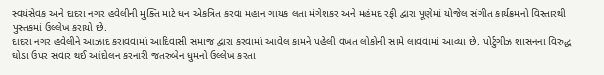સ્‍વયંસેવક અને દાદરા નગર હવેલીની મુક્‍તિ માટે ધન એકત્રિત કરવા મહાન ગાયક લતા મંગેશકર અને મહંમદ રફી દ્વારા પૂણેમાં યોજેલ સંગીત કાર્યક્રમનો વિસ્‍તારથી પુસ્‍તકમાં ઉલ્લેખ કરાયો છે.
દાદરા નગર હવેલીને આઝાદ કરાવવામાં આદિવાસી સમાજ દ્વારા કરવામાં આવેલ કામને પહેલી વખત લોકોની સામે લાવવામાં આવ્‍યા છે. પોર્ટુગીઝ શાસનના વિરુદ્ધ ઘોડા ઉપર સવાર થઈ આંદોલન કરનારી જતરુબેન ધુમનો ઉલ્લેખ કરતા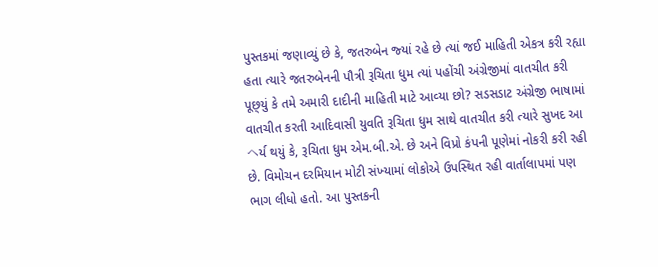પુસ્‍તકમાં જણાવ્‍યું છે કે, જતરુબેન જ્‍યાં રહે છે ત્‍યાં જઈ માહિતી એકત્ર કરી રહ્યા હતા ત્‍યારે જતરુબેનની પૌત્રી રૂચિતા ધુમ ત્‍યાં પહોંચી અંગ્રેજીમાં વાતચીત કરી પૂછ્‍યું કે તમે અમારી દાદીની માહિતી માટે આવ્‍યા છો? સડસડાટ અંગ્રેજી ભાષામાં વાતચીત કરતી આદિવાસી યુવતિ રૂચિતા ધુમ સાથે વાતચીત કરી ત્‍યારે સુખદ આヘર્ય થયું કે, રૂચિતા ધુમ એમ.બી.એ. છે અને વિપ્રો કંપની પૂણેમાં નોકરી કરી રહી છે. વિમોચન દરમિયાન મોટી સંખ્‍યામાં લોકોએ ઉપસ્‍થિત રહી વાર્તાલાપમાં પણ ભાગ લીધો હતો. આ પુસ્‍તકની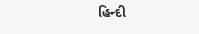હિન્‍દી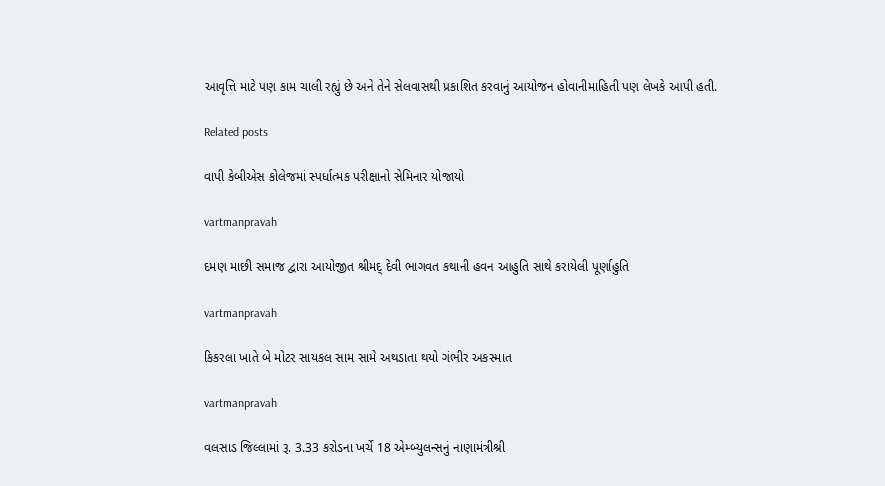આવૃત્તિ માટે પણ કામ ચાલી રહ્યું છે અને તેને સેલવાસથી પ્રકાશિત કરવાનું આયોજન હોવાનીમાહિતી પણ લેખકે આપી હતી.

Related posts

વાપી કેબીએસ કોલેજમાં સ્‍પર્ધાત્‍મક પરીક્ષાનો સેમિનાર યોજાયો

vartmanpravah

દમણ માછી સમાજ દ્વારા આયોજીત શ્રીમદ્‌ દેવી ભાગવત કથાની હવન આહુતિ સાથે કરાયેલી પૂર્ણાહુતિ

vartmanpravah

કિકરલા ખાતે બે મોટર સાયકલ સામ સામે અથડાતા થયો ગંભીર અકસ્‍માત

vartmanpravah

વલસાડ જિલ્લામાં રૂ. 3.33 કરોડના ખર્ચે 18 એમ્બ્યુલન્સનું નાણામંત્રીશ્રી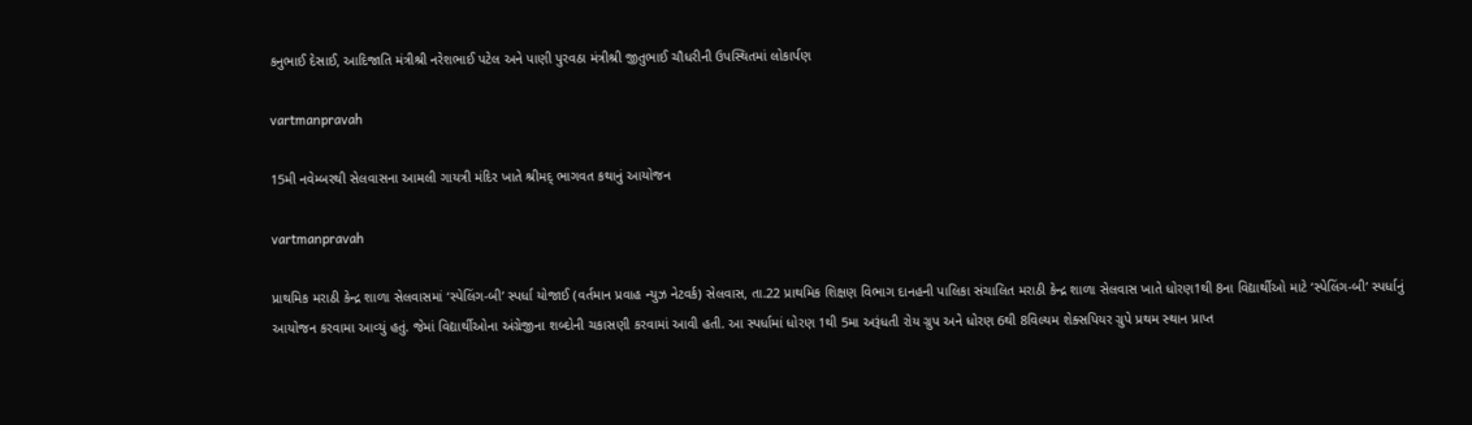કનુભાઈ દેસાઈ, આદિજાતિ મંત્રીશ્રી નરેશભાઈ પટેલ અને પાણી પુરવઠા મંત્રીશ્રી જીતુભાઈ ચૌધરીની ઉપસ્થિતમાં લોકાર્પણ

vartmanpravah

15મી નવેમ્‍બરથી સેલવાસના આમલી ગાયત્રી મંદિર ખાતે શ્રીમદ્‌ ભાગવત કથાનું આયોજન

vartmanpravah

પ્રાથમિક મરાઠી કેન્‍દ્ર શાળા સેલવાસમાં ‘સ્‍પેલિંગ-બી’ સ્‍પર્ધા યોજાઈ (વર્તમાન પ્રવાહ ન્‍યુઝ નેટવર્ક) સેલવાસ, તા.22 પ્રાથમિક શિક્ષણ વિભાગ દાનહની પાલિકા સંચાલિત મરાઠી કેન્‍દ્ર શાળા સેલવાસ ખાતે ધોરણ1થી 8ના વિદ્યાર્થીઓ માટે ‘સ્‍પેલિંગ-બી’ સ્‍પર્ધાનું આયોજન કરવામા આવ્‍યું હતું. જેમાં વિદ્યાર્થીઓના અંગ્રેજીના શબ્‍દોની ચકાસણી કરવામાં આવી હતી. આ સ્‍પર્ધામાં ધોરણ 1થી 5મા અરૂંધતી રોય ગ્રુપ અને ધોરણ 6થી 8વિલ્‍યમ શેક્‍સપિયર ગ્રુપે પ્રથમ સ્‍થાન પ્રાપ્ત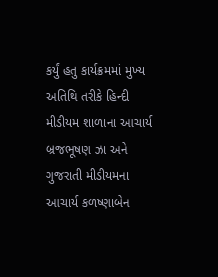કર્યું હતુ કાર્યક્રમમાં મુખ્‍ય અતિથિ તરીકે હિન્‍દી મીડીયમ શાળાના આચાર્ય બ્રજભૂષણ ઝા અને ગુજરાતી મીડીયમના આચાર્ય કળષ્‍ણાબેન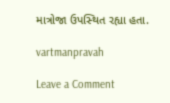માત્રોજા ઉપસ્‍થિત રહ્યા હતા.

vartmanpravah

Leave a Comment